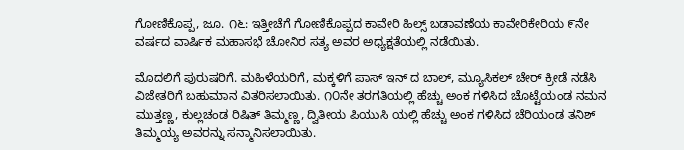ಗೋಣಿಕೊಪ್ಪ, ಜೂ. ೧೬: ಇತ್ತೀಚೆಗೆ ಗೋಣಿಕೊಪ್ಪದ ಕಾವೇರಿ ಹಿಲ್ಸ್ ಬಡಾವಣೆಯ ಕಾವೇರಿಕೇರಿಯ ೯ನೇ ವರ್ಷದ ವಾರ್ಷಿಕ ಮಹಾಸಭೆ ಚೋನಿರ ಸತ್ಯ ಅವರ ಅಧ್ಯಕ್ಷತೆಯಲ್ಲಿ ನಡೆಯಿತು.

ಮೊದಲಿಗೆ ಪುರುಷರಿಗೆ. ಮಹಿಳೆಯರಿಗೆ, ಮಕ್ಕಳಿಗೆ ಪಾಸ್ ಇನ್ ದ ಬಾಲ್, ಮ್ಯೂಸಿಕಲ್ ಚೇರ್ ಕ್ರೀಡೆ ನಡೆಸಿ ವಿಜೇತರಿಗೆ ಬಹುಮಾನ ವಿತರಿಸಲಾಯಿತು. ೧೦ನೇ ತರಗತಿಯಲ್ಲಿ ಹೆಚ್ಚು ಅಂಕ ಗಳಿಸಿದ ಚೊಟ್ಟೆಯಂಡ ನಮನ ಮುತ್ತಣ್ಣ, ಕುಲ್ಲಚಂಡ ರಿಷಿತ್ ತಿಮ್ಮಣ್ಣ, ದ್ವಿತೀಯ ಪಿಯುಸಿ ಯಲ್ಲಿ ಹೆಚ್ಚು ಅಂಕ ಗಳಿಸಿದ ಚೆರಿಯಂಡ ತನಿಶ್ ತಿಮ್ಮಯ್ಯ ಅವರನ್ನು ಸನ್ಮಾನಿಸಲಾಯಿತು.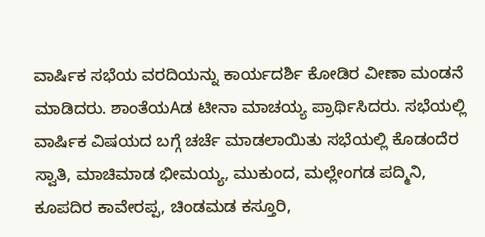ವಾರ್ಷಿಕ ಸಭೆಯ ವರದಿಯನ್ನು ಕಾರ್ಯದರ್ಶಿ ಕೋಡಿರ ವೀಣಾ ಮಂಡನೆ ಮಾಡಿದರು. ಶಾಂತೆಯAಡ ಟೀನಾ ಮಾಚಯ್ಯ ಪ್ರಾರ್ಥಿಸಿದರು. ಸಭೆಯಲ್ಲಿ ವಾರ್ಷಿಕ ವಿಷಯದ ಬಗ್ಗೆ ಚರ್ಚೆ ಮಾಡಲಾಯಿತು ಸಭೆಯಲ್ಲಿ ಕೊಡಂದೆರ ಸ್ವಾತಿ, ಮಾಚಿಮಾಡ ಭೀಮಯ್ಯ, ಮುಕುಂದ, ಮಲ್ಲೇಂಗಡ ಪದ್ಮಿನಿ, ಕೂಪದಿರ ಕಾವೇರಪ್ಪ, ಚಿಂಡಮಡ ಕಸ್ತೂರಿ,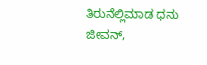ತಿರುನೆಲ್ಲಿಮಾಡ ಧನು ಜೀವನ್,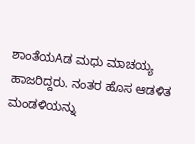ಶಾಂತೆಯAಡ ಮಧು ಮಾಚಯ್ಯ ಹಾಜರಿದ್ದರು. ನಂತರ ಹೊಸ ಆಡಳಿತ ಮಂಡಳಿಯನ್ನು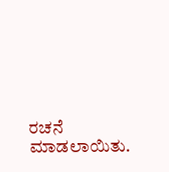ರಚನೆ ಮಾಡಲಾಯಿತು.